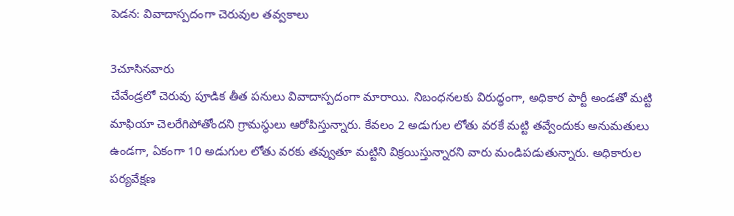పెడన: వివాదాస్పదంగా చెరువుల తవ్వకాలు

3చూసినవారు
చేవేండ్రలో చెరువు పూడిక తీత పనులు వివాదాస్పదంగా మారాయి. నిబంధనలకు విరుద్ధంగా, అధికార పార్టీ అండతో మట్టి మాఫియా చెలరేగిపోతోందని గ్రామస్థులు ఆరోపిస్తున్నారు. కేవలం 2 అడుగుల లోతు వరకే మట్టి తవ్వేందుకు అనుమతులు ఉండగా, ఏకంగా 10 అడుగుల లోతు వరకు తవ్వుతూ మట్టిని విక్రయిస్తున్నారని వారు మండిపడుతున్నారు. అధికారుల పర్యవేక్షణ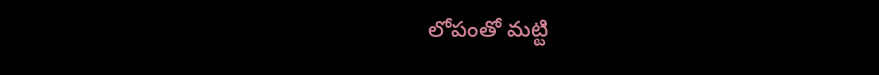లోపంతో మట్టి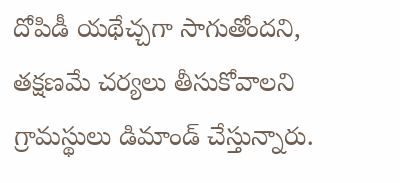దోపిడీ యథేచ్చగా సాగుతోందని, తక్షణమే చర్యలు తీసుకోవాలని గ్రామస్థులు డిమాండ్ చేస్తున్నారు.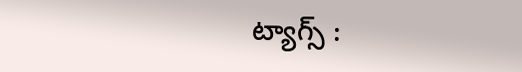ట్యాగ్స్ :